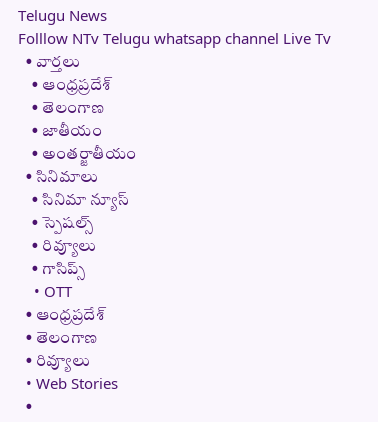Telugu News
Folllow NTv Telugu whatsapp channel Live Tv
  • వార్తలు
    • ఆంధ్రప్రదేశ్
    • తెలంగాణ
    • జాతీయం
    • అంతర్జాతీయం
  • సినిమాలు
    • సినిమా న్యూస్
    • స్పెషల్స్
    • రివ్యూలు
    • గాసిప్స్
    • OTT
  • ఆంధ్రప్రదేశ్
  • తెలంగాణ
  • రివ్యూలు
  • Web Stories
  •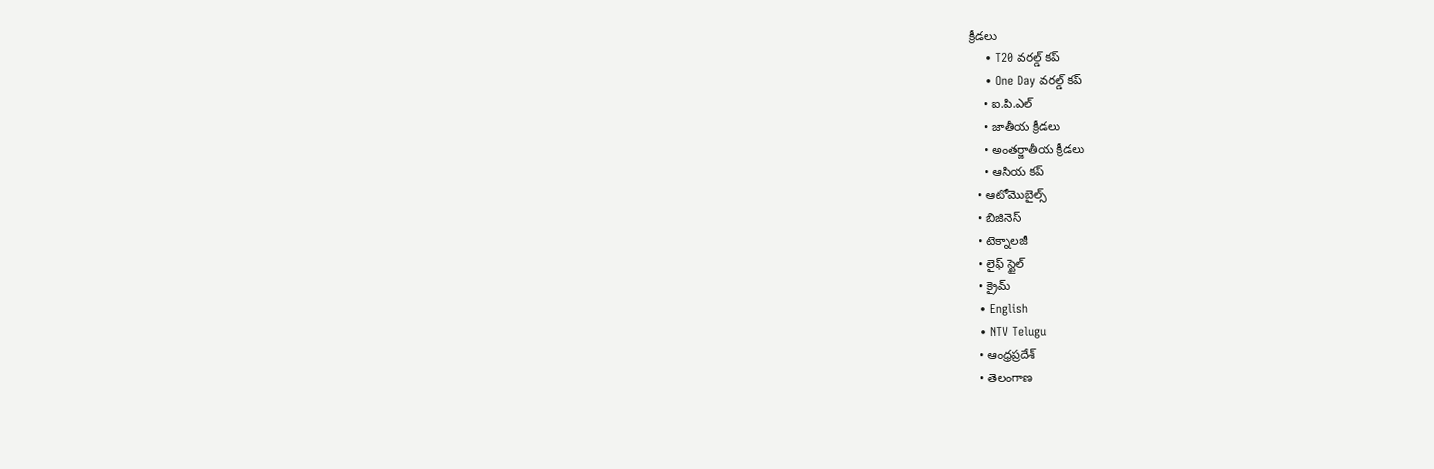క్రీడలు
    • T20 వరల్డ్ కప్
    • One Day వరల్డ్ కప్
    • ఐ.పి.ఎల్
    • జాతీయ క్రీడలు
    • అంతర్జాతీయ క్రీడలు
    • ఆసియ కప్
  • ఆటోమొబైల్స్
  • బిజినెస్‌
  • టెక్నాలజీ
  • లైఫ్ స్టైల్
  • క్రైమ్
  • English
  • NTV Telugu
  • ఆంధ్రప్రదేశ్
  • తెలంగాణ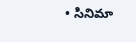• సినిమా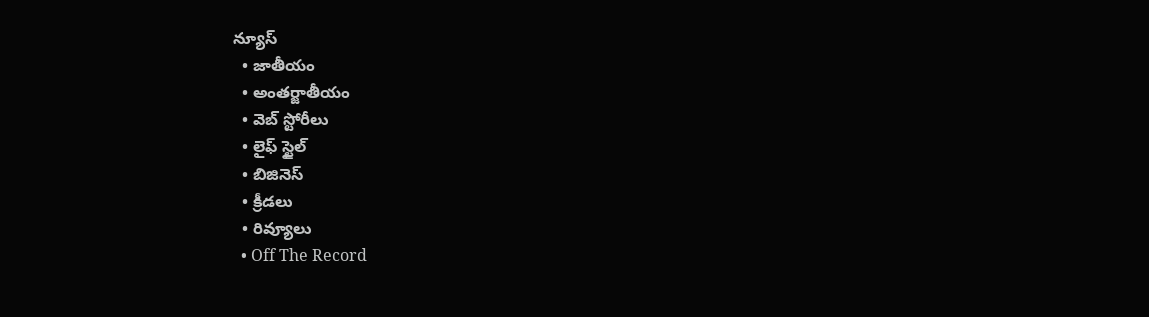న్యూస్
  • జాతీయం
  • అంతర్జాతీయం
  • వెబ్ స్టోరీలు
  • లైఫ్ స్టైల్
  • బిజినెస్‌
  • క్రీడలు
  • రివ్యూలు
  • Off The Record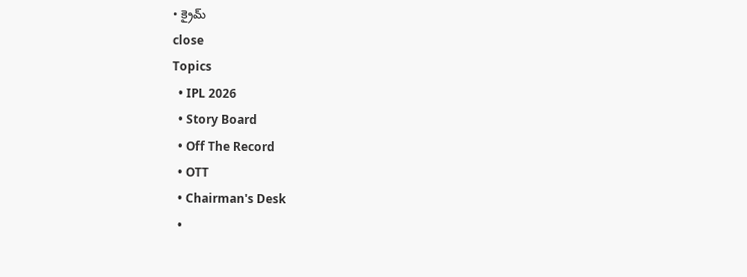• క్రైమ్
close
Topics
  • IPL 2026
  • Story Board
  • Off The Record
  • OTT
  • Chairman's Desk
  •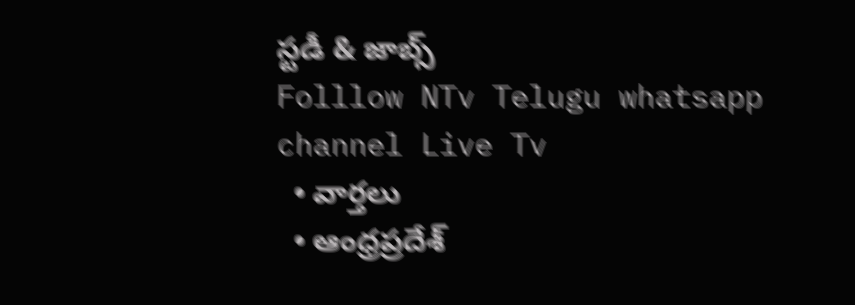స్టడీ & జాబ్స్
Folllow NTv Telugu whatsapp channel Live Tv
  • వార్తలు
  • ఆంధ్రప్రదేశ్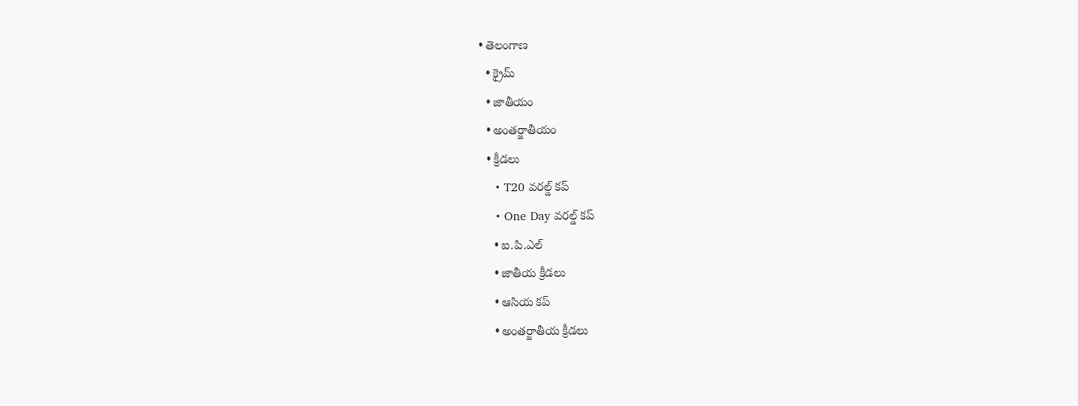• తెలంగాణ
  • క్రైమ్
  • జాతీయం
  • అంతర్జాతీయం
  • క్రీడలు
    • T20 వరల్డ్ కప్
    • One Day వరల్డ్ కప్
    • ఐ.పి.ఎల్
    • జాతీయ క్రీడలు
    • ఆసియ కప్
    • అంతర్జాతీయ క్రీడలు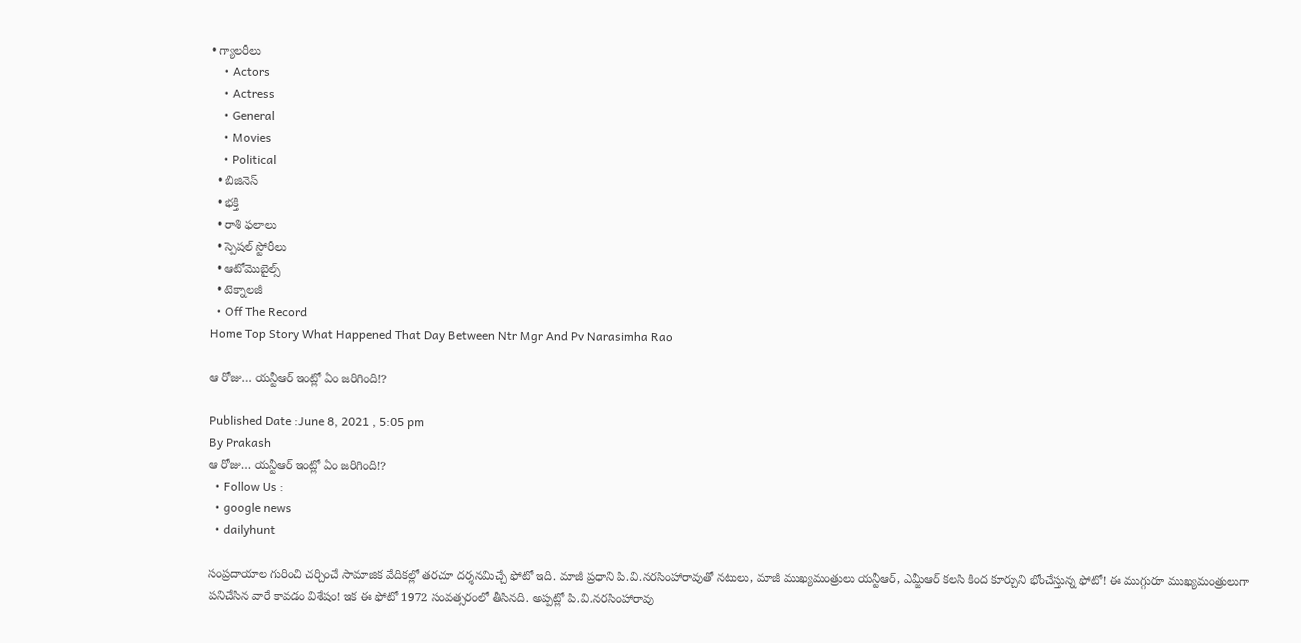• గ్యాలరీలు
    • Actors
    • Actress
    • General
    • Movies
    • Political
  • బిజినెస్‌
  • భక్తి
  • రాశి ఫలాలు
  • స్పెషల్‌ స్టోరీలు
  • ఆటోమొబైల్స్
  • టెక్నాలజీ
  • Off The Record
Home Top Story What Happened That Day Between Ntr Mgr And Pv Narasimha Rao

ఆ రోజు… యన్టీఆర్ ఇంట్లో ఏం జరిగింది!?

Published Date :June 8, 2021 , 5:05 pm
By Prakash
ఆ రోజు… యన్టీఆర్ ఇంట్లో ఏం జరిగింది!?
  • Follow Us :
  • google news
  • dailyhunt

సంప్రదాయాల గురించి చర్చించే సామాజిక వేదికల్లో తరచూ దర్శనమిచ్చే ఫోటో ఇది. మాజీ ప్రధాని పి.వి.నరసింహారావుతో నటులు, మాజీ ముఖ్యమంత్రులు యన్టీఆర్, ఎమ్జీఆర్ కలసి కింద కూర్చుని భోంచేస్తున్న ఫోటో! ఈ ముగ్గురూ ముఖ్యమంత్రులుగా పనిచేసిన వారే కావడం విశేషం! ఇక ఈ ఫోటో 1972 సంవత్సరంలో తీసినది. అప్పట్లో పి.వి.నరసింహారావు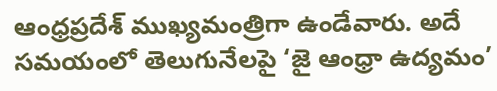ఆంధ్రప్రదేశ్ ముఖ్యమంత్రిగా ఉండేవారు. అదే సమయంలో తెలుగునేలపై ‘జై ఆంధ్రా ఉద్యమం’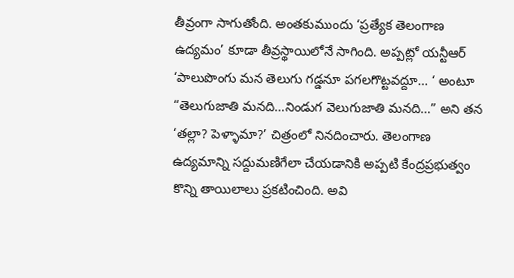తీవ్రంగా సాగుతోంది. అంతకుముందు ‘ప్రత్యేక తెలంగాణ ఉద్యమం’ కూడా తీవ్రస్థాయిలోనే సాగింది. అప్పట్లో యన్టీఆర్ ‘పాలుపొంగు మన తెలుగు గడ్డనూ పగలగొట్టవద్దూ… ‘ అంటూ “తెలుగుజాతి మనది…నిండుగ వెలుగుజాతి మనది…” అని తన ‘తల్లా? పెళ్ళామా?’ చిత్రంలో నినదించారు. తెలంగాణ ఉద్యమాన్ని సద్దుమణిగేలా చేయడానికి అప్పటి కేంద్రప్రభుత్వం కొన్ని తాయిలాలు ప్రకటించింది. అవి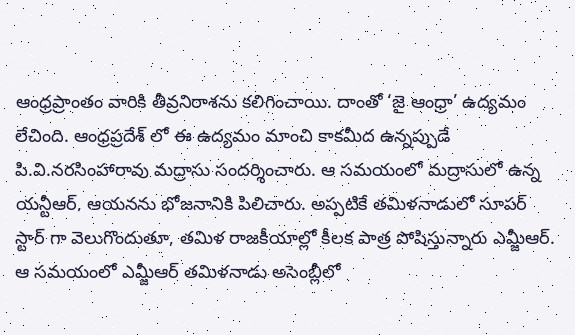ఆంధ్రప్రాంతం వారికి తీవ్రనిరాశను కలిగించాయి. దాంతో ‘జై ఆంధ్రా’ ఉద్యమం లేచింది. ఆంధ్రప్రదేశ్ లో ఈ ఉద్యమం మాంచి కాకమీద ఉన్నప్పుడే పి.వి.నరసింహారావు మద్రాసు సందర్శించారు. ఆ సమయంలో మద్రాసులో ఉన్న యన్టీఆర్, ఆయనను భోజనానికి పిలిచారు. అప్పటికే తమిళనాడులో సూపర్ స్టార్ గా వెలుగొందుతూ, తమిళ రాజకీయాల్లో కీలక పాత్ర పోషిస్తున్నారు ఎమ్జీఆర్. ఆ సమయంలో ఎమ్జీఆర్ తమిళనాడు అసెంబ్లీలో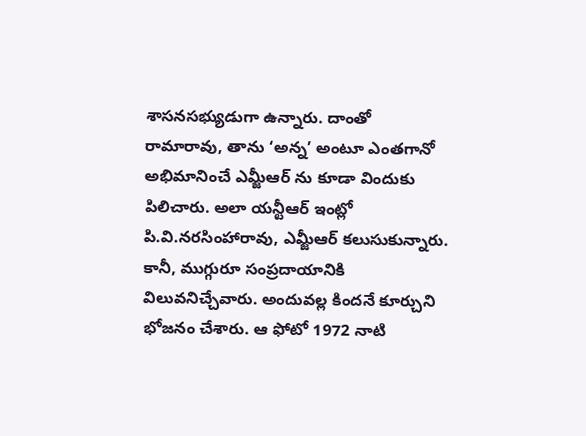శాసనసభ్యుడుగా ఉన్నారు. దాంతో రామారావు, తాను ‘అన్న’ అంటూ ఎంతగానో అభిమానించే ఎమ్జీఆర్ ను కూడా విందుకు పిలిచారు. అలా యన్టీఆర్ ఇంట్లో పి.వి.నరసింహారావు, ఎమ్జీఆర్ కలుసుకున్నారు. కానీ, ముగ్గురూ సంప్రదాయానికి విలువనిచ్చేవారు. అందువల్ల కిందనే కూర్చుని భోజనం చేశారు. ఆ ఫోటో 1972 నాటి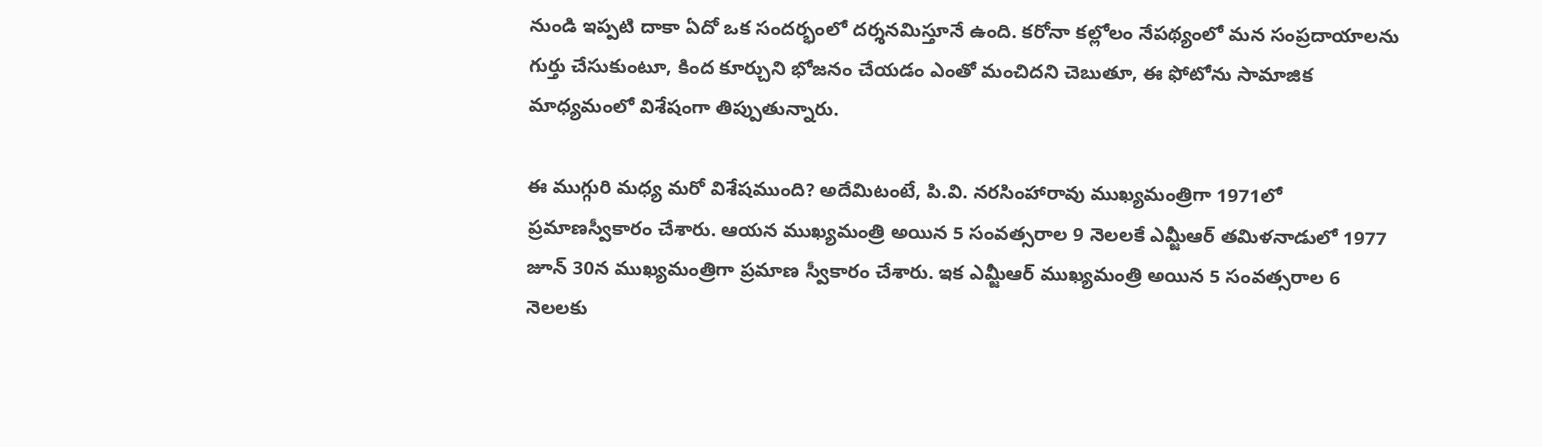నుండి ఇప్పటి దాకా ఏదో ఒక సందర్భంలో దర్శనమిస్తూనే ఉంది. కరోనా కల్లోలం నేపథ్యంలో మన సంప్రదాయాలను గుర్తు చేసుకుంటూ, కింద కూర్చుని భోజనం చేయడం ఎంతో మంచిదని చెబుతూ, ఈ ఫోటోను సామాజిక మాధ్యమంలో విశేషంగా తిప్పుతున్నారు.

ఈ ముగ్గురి మధ్య మరో విశేషముంది? అదేమిటంటే, పి.వి. నరసింహారావు ముఖ్యమంత్రిగా 1971లో ప్రమాణస్వీకారం చేశారు. ఆయన ముఖ్యమంత్రి అయిన 5 సంవత్సరాల 9 నెలలకే ఎమ్జీఆర్ తమిళనాడులో 1977 జూన్ 30న ముఖ్యమంత్రిగా ప్రమాణ స్వీకారం చేశారు. ఇక ఎమ్జీఆర్ ముఖ్యమంత్రి అయిన 5 సంవత్సరాల 6 నెలలకు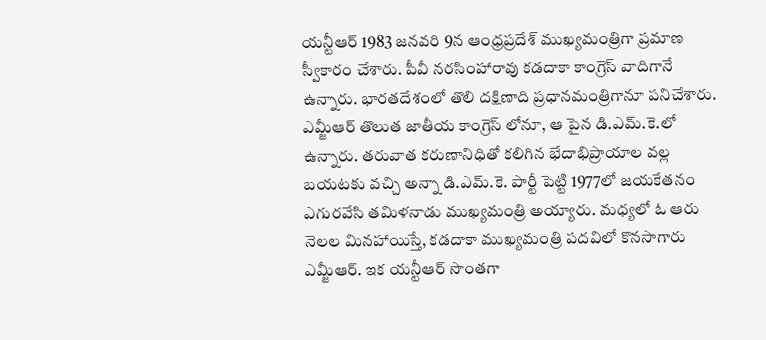యన్టీఆర్ 1983 జనవరి 9న ఆంధ్రప్రదేశ్ ముఖ్యమంత్రిగా ప్రమాణ స్వీకారం చేశారు. పీవీ నరసింహారావు కడదాకా కాంగ్రెస్ వాదిగానే ఉన్నారు. భారతదేశంలో తొలి దక్షిణాది ప్రధానమంత్రిగానూ పనిచేశారు. ఎమ్జీఆర్ తొలుత జాతీయ కాంగ్రెస్ లోనూ, ఆ పైన డి.ఎమ్.కె.లో ఉన్నారు. తరువాత కరుణానిధితో కలిగిన భేదాభిప్రాయాల వల్ల బయటకు వచ్చి అన్నా డి.ఎమ్.కె. పార్టీ పెట్టి 1977లో జయకేతనం ఎగురవేసి తమిళనాడు ముఖ్యమంత్రి అయ్యారు. మధ్యలో ఓ ఆరు నెలల మినహాయిస్తే, కడదాకా ముఖ్యమంత్రి పదవిలో కొనసాగారు ఎమ్జీఆర్. ఇక యన్టీఆర్ సొంతగా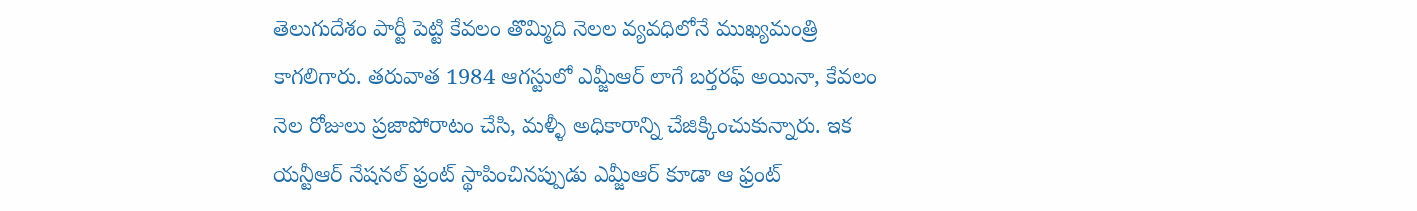తెలుగుదేశం పార్టీ పెట్టి కేవలం తొమ్మిది నెలల వ్యవధిలోనే ముఖ్యమంత్రి కాగలిగారు. తరువాత 1984 ఆగస్టులో ఎమ్జీఆర్ లాగే బర్తరఫ్ అయినా, కేవలం నెల రోజులు ప్రజాపోరాటం చేసి, మళ్ళీ అధికారాన్ని చేజిక్కించుకున్నారు. ఇక యన్టీఆర్ నేషనల్ ఫ్రంట్ స్థాపించినప్పుడు ఎమ్జీఆర్ కూడా ఆ ఫ్రంట్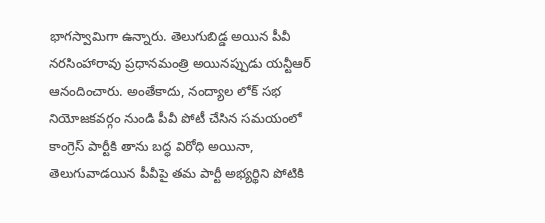భాగస్వామిగా ఉన్నారు. తెలుగుబిడ్డ అయిన పీవీ నరసింహారావు ప్రధానమంత్రి అయినప్పుడు యన్టీఆర్ ఆనందించారు. అంతేకాదు, నంద్యాల లోక్ సభ నియోజకవర్గం నుండి పీవీ పోటీ చేసిన సమయంలో కాంగ్రెస్ పార్టీకి తాను బద్ధ విరోధి అయినా, తెలుగువాడయిన పీవీపై తమ పార్టీ అభ్యర్థిని పోటికి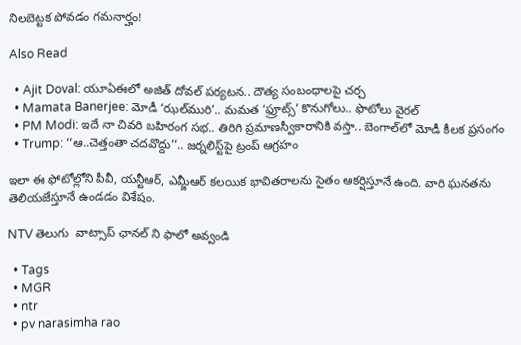నిలబెట్టక పోవడం గమనార్హం!

Also Read

  • Ajit Doval: యూఏఈలో అజిత్ దోవల్ పర్యటన.. దౌత్య సంబంధాలపై చర్చ
  • Mamata Banerjee: మోడీ ‘ఝల్‌మురి’.. మమత ‘ఫ్రూట్స్’ కొనుగోలు.. ఫొటోలు వైరల్
  • PM Modi: ఇదే నా చివరి బహిరంగ సభ.. తిరిగి ప్రమాణస్వీకారానికి వస్తా.. బెంగాల్‌లో మోడీ కీలక ప్రసంగం
  • Trump: ‘‘ఆ..చెత్తంతా చదవొద్దు’’.. జర్నలిస్ట్‌పై ట్రంప్ ఆగ్రహం

ఇలా ఈ ఫోటోల్లోని పీవీ, యన్టీఆర్, ఎమ్జీఆర్ కలయిక భావితరాలను సైతం ఆకర్షిస్తూనే ఉంది. వారి ఘనతను తెలియజేస్తూనే ఉండడం విశేషం.

NTV తెలుగు  వాట్సాప్ ఛానల్ ని ఫాలో అవ్వండి

  • Tags
  • MGR
  • ntr
  • pv narasimha rao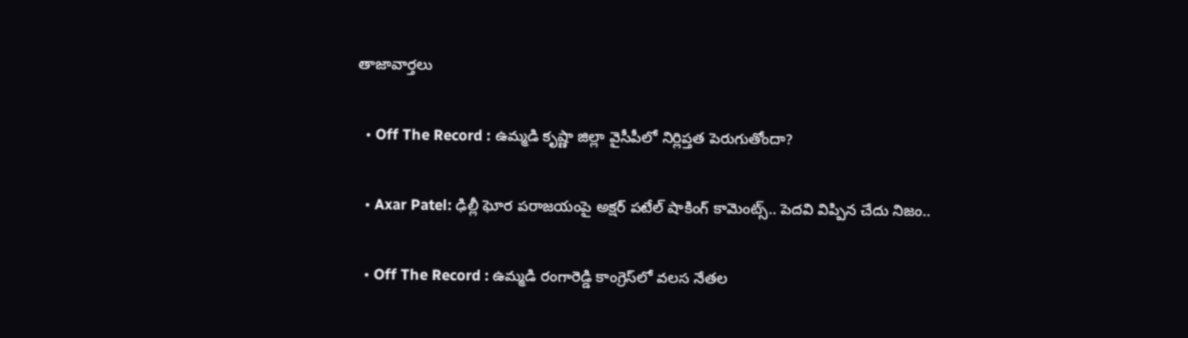తాజావార్తలు

  • Off The Record : ఉమ్మడి కృష్ణా జిల్లా వైసీపీలో నిర్లిప్తత పెరుగుతోందా?

  • Axar Patel: ఢిల్లీ ఘోర పరాజయంపై అక్షర్ పటేల్ షాకింగ్ కామెంట్స్.. పెదవి విప్పిన చేదు నిజం..

  • Off The Record : ఉమ్మడి రంగారెడ్డి కాంగ్రెస్‌లో వలస నేతల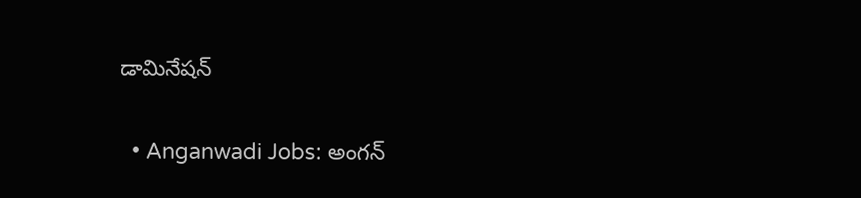డామినేషన్

  • Anganwadi Jobs: అంగన్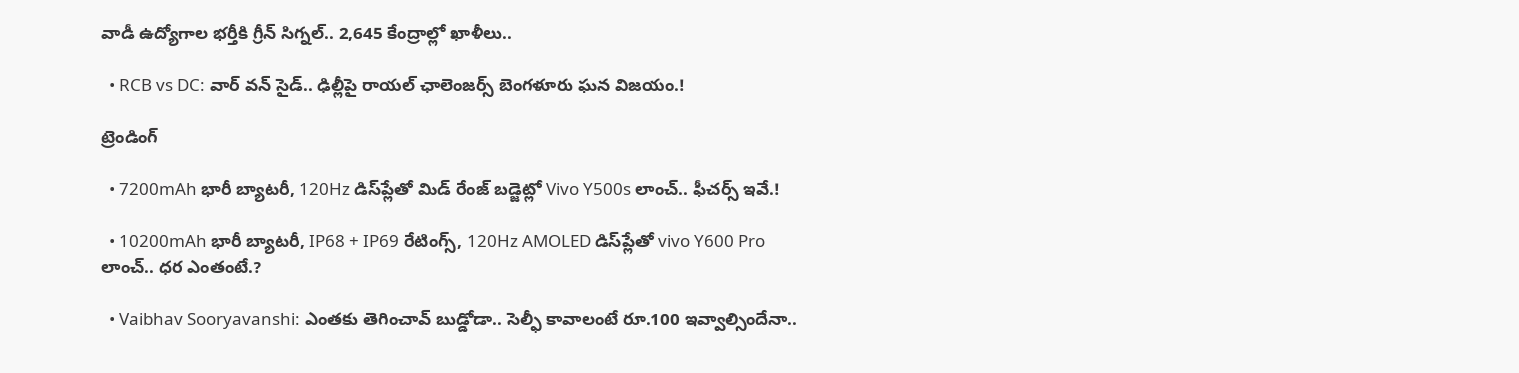వాడీ ఉద్యోగాల భర్తీకి గ్రీన్ సిగ్నల్.. 2,645 కేంద్రాల్లో ఖాళీలు..

  • RCB vs DC: వార్ వన్ సైడ్.. ఢిల్లీపై రాయల్ ఛాలెంజర్స్ బెంగళూరు ఘన విజయం.!

ట్రెండింగ్‌

  • 7200mAh భారీ బ్యాటరీ, 120Hz డిస్‌ప్లేతో మిడ్ రేంజ్ బడ్జెట్లో Vivo Y500s లాంచ్.. ఫీచర్స్ ఇవే.!

  • 10200mAh భారీ బ్యాటరీ, IP68 + IP69 రేటింగ్స్‌, 120Hz AMOLED డిస్‌ప్లేతో vivo Y600 Pro లాంచ్.. ధర ఎంతంటే.?

  • Vaibhav Sooryavanshi: ఎంతకు తెగించావ్ బుడ్డోడా.. సెల్ఫీ కావాలంటే రూ.100 ఇవ్వాల్సిందేనా..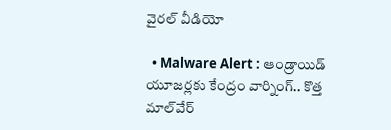వైరల్ వీడియో

  • Malware Alert : ఆండ్రాయిడ్ యూజర్లకు కేంద్రం వార్నింగ్.. కొత్త మాల్‌వేర్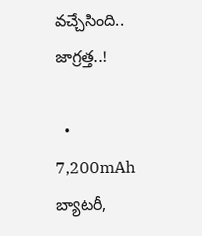వచ్చేసింది.. జాగ్రత్త..!

  • 7,200mAh బ్యాటరీ,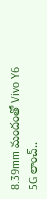8.39mm మందంతో Vivo Y6 5G లాంచ్..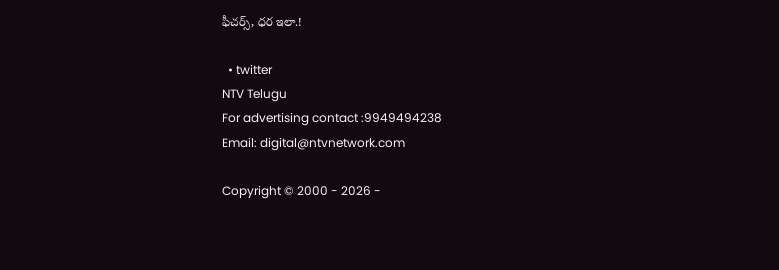ఫీచర్స్, ధర ఇలా.!

  • twitter
NTV Telugu
For advertising contact :9949494238
Email: digital@ntvnetwork.com

Copyright © 2000 - 2026 -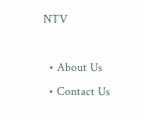NTV

  • About Us
  • Contact Us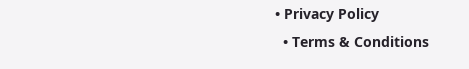• Privacy Policy
  • Terms & Conditions